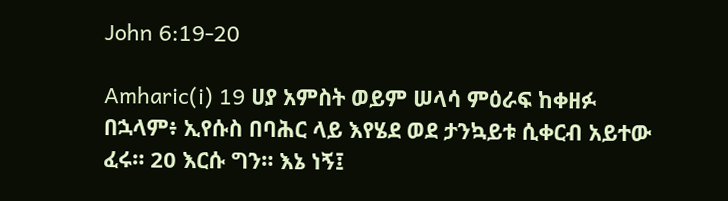John 6:19-20

Amharic(i) 19 ሀያ አምስት ወይም ሠላሳ ምዕራፍ ከቀዘፉ በኋላም፥ ኢየሱስ በባሕር ላይ እየሄደ ወደ ታንኳይቱ ሲቀርብ አይተው ፈሩ። 20 እርሱ ግን። እኔ ነኝ፤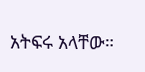አትፍሩ አላቸው።